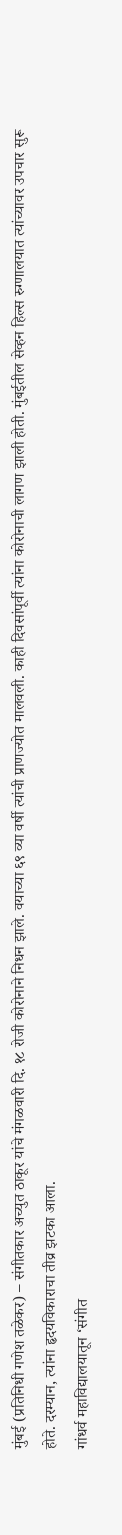मुंबई (प्रतिनिधी गणेश तळेकर) – संगीतकार अच्युत ठाकूर यांचे मंगळवारी दि. १८ रोजी कोरोनाने निधन झाले. वयाच्या ६९ व्या वर्षी त्यांची प्राणज्योत मालवली. काही दिवसांपूर्वी त्यांना कोरोनाची लागण झाली होती. मुंबईतील सेव्हन हिल्स रुग्णालयात त्यांच्यावर उपचार सुरू होते. दरम्यान, त्यांना हृदयविकाराचा तीव्र झटका आला.
गांधर्व महाविद्यालयातून ‘संगीत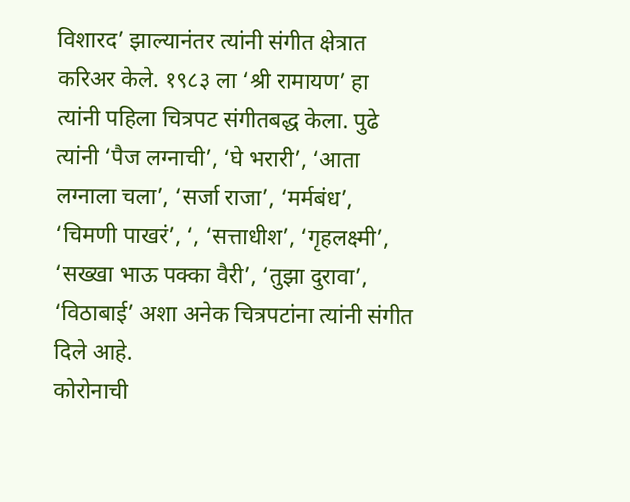विशारद’ झाल्यानंतर त्यांनी संगीत क्षेत्रात करिअर केले. १९८३ ला ‘श्री रामायण’ हा त्यांनी पहिला चित्रपट संगीतबद्ध केला. पुढे त्यांनी ‘पैज लग्नाची’, ‘घे भरारी’, ‘आता लग्नाला चला’, ‘सर्जा राजा’, ‘मर्मबंध’, ‘चिमणी पाखरं’, ‘, ‘सत्ताधीश’, ‘गृहलक्ष्मी’, ‘सख्खा भाऊ पक्का वैरी’, ‘तुझा दुरावा’, ‘विठाबाई’ अशा अनेक चित्रपटांना त्यांनी संगीत दिले आहे.
कोरोनाची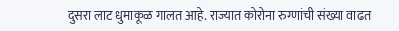दुसरा लाट धुमाकूळ गालत आहे. राज्यात कोरोना रुग्णांची संख्या वाढत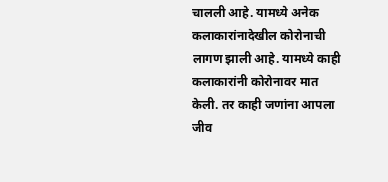चालली आहे. यामध्ये अनेक कलाकारांनादेखील कोरोनाची लागण झाली आहे. यामध्ये काही कलाकारांनी कोरोनावर मात केली. तर काही जणांना आपला जीव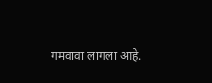गमवावा लागला आहे.